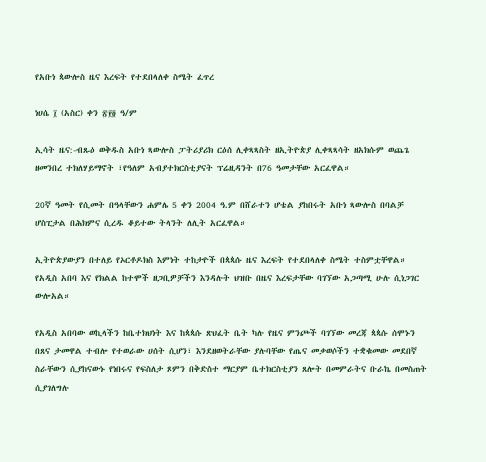የአቡነ ጳውሎስ ዜና እረፍት የተደበላለቀ ስሜት ፈጥረ

ነሀሴ ፲ (አስር) ቀን ፳፻፬ ዓ/ም

ኢሳት ዜና:-ብጹዕ ወቅዱስ አቡነ ጻውሎስ ፓትሪያሪክ ርዕሰ ሊቀጻጻስት ዘኢትዮጵያ ሊቀጻጻሳት ዘአክሱም ወጨጌ ዘመንበረ ተክለሃይማኖት ፣የዓለም አብያተክርስቲያናት ፕሬዚዳንት በ76 ዓመታቸው አርፈዋል።

20ኛ ዓመት የሲመት በዓላቸውን ሐምሌ 5 ቀን 2004 ዓ.ም በሸራተን ሆቴል ያከበሩት አቡነ ጻውሎስ በባልቻ ሆስፒታል በሕክምና ሲረዱ ቆይተው ትላንት ለሊት አርፈዋል።

ኢትዮጵያውያን በተለይ የኦርቶዶክስ እምነት ተከታዮች በጳጳሱ ዜና እረፍት የተደበላለቀ ስሜት ተስምቷቸዋል። የአዲስ አበባ እና የክልል ከተሞች ዘጋቢዎቻችን እንዳሉት ህዝቡ በዜና እረፍታቸው ባገኘው አጋጣሚ ሁሉ ሲነጋገር ውሎአል።

የአዲስ አበባው ወኪላችን ከቤተክህነት እና ከጳጳሱ ጽህፈት ቤት ካሉ የዜና ምንጮች ባገኘው መረጃ ጳጳሱ ሰሞኑን በጸና ታመዋል ተብሎ የተወራው ሀሰት ሲሆን፣ እንደዘወትራቸው ያሉባቸው የጤና መቃወሶችን ተቋቁመው መደበኛ ስራቸውን ሲያከናውኑ የነበሩና የፍስለታ ጾምን በቅድስተ ማርያም ቤተክርስቲያን ጸሎት በመምራትና ቡራኬ በመስጠት ሲያገለግሉ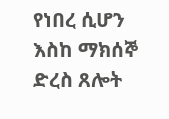የነበረ ሲሆን እስከ ማክሰኞ ድረስ ጸሎት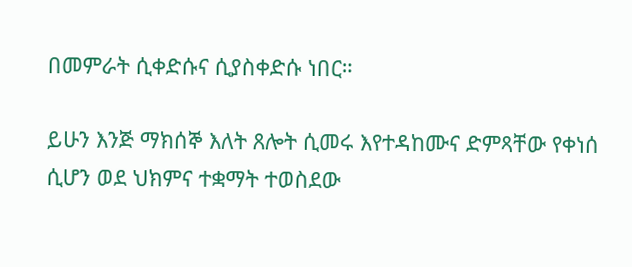በመምራት ሲቀድሱና ሲያስቀድሱ ነበር።

ይሁን እንጅ ማክሰኞ እለት ጸሎት ሲመሩ እየተዳከሙና ድምጻቸው የቀነሰ ሲሆን ወደ ህክምና ተቋማት ተወስደው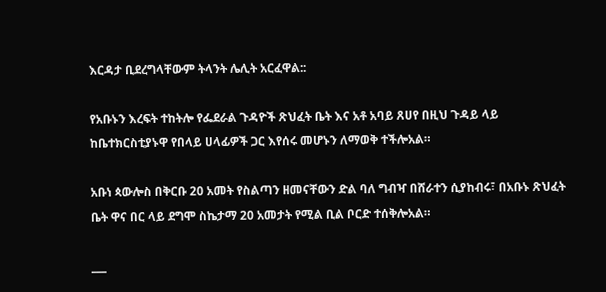እርዳታ ቢደረግላቸውም ትላንት ሌሊት አርፈዋል::

የአቡኑን እረፍት ተከትሎ የፌደራል ጉዳዮች ጽህፈት ቤት እና አቶ አባይ ጸሀየ በዚህ ጉዳይ ላይ ከቤተክርስቲያኑዋ የበላይ ሀላፊዎች ጋር እየሰሩ መሆኑን ለማወቅ ተችሎአል።

አቡነ ጳውሎስ በቅርቡ 20 አመት የስልጣን ዘመናቸውን ድል ባለ ግብዣ በሸራተን ሲያከብሩ፣ በአቡኑ ጽህፈት ቤት ዋና በር ላይ ደግሞ ስኬታማ 20 አመታት የሚል ቢል ቦርድ ተሰቅሎአል።

___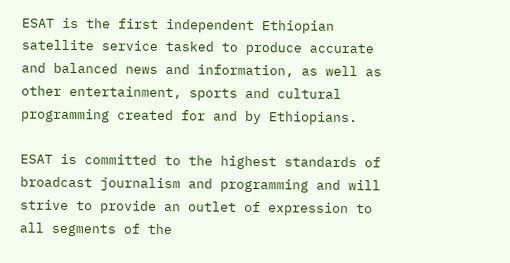ESAT is the first independent Ethiopian satellite service tasked to produce accurate and balanced news and information, as well as other entertainment, sports and cultural programming created for and by Ethiopians.

ESAT is committed to the highest standards of broadcast journalism and programming and will strive to provide an outlet of expression to all segments of the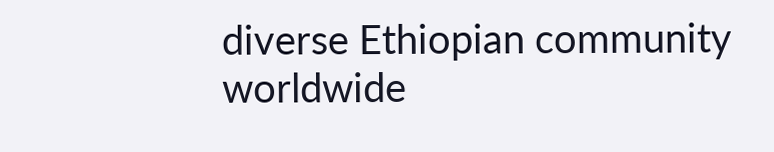diverse Ethiopian community worldwide